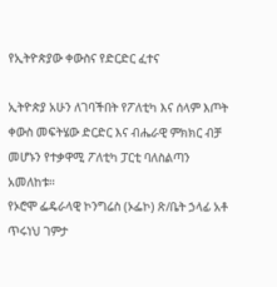የኢትዮጵያው ቀውስና የድርድር ፈተና

ኢትዮጵያ አሁን ለገባችበት የፖለቲካ እና ሰላም እጦት ቀውስ መፍትሄው ድርድር እና ብሔራዊ ምክክር ብቻ መሆኑን የተቃዋሚ ፖለቲካ ፓርቲ ባለስልጣን አመለከቱ፡፡
የኦሮሞ ፌዴራላዊ ኮንግሬስ (ኦፌኮ) ጽ/ቤት ኃላፊ አቶ ጥሩነህ ገምታ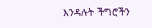እንዳሉት ችግሮችን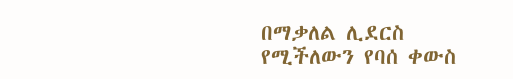በማቃለል ሊደርስ የሚችለውን የባሰ ቀውስ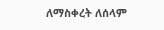ለማስቀረት ለሰላም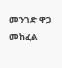መንገድ ዋጋ መከፈል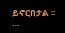ይኖርበታል ፡፡…